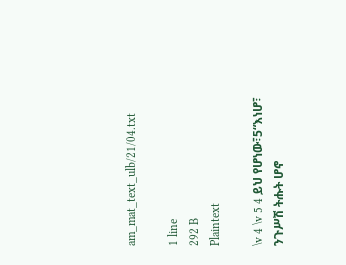am_mat_text_ulb/21/04.txt

1 line
292 B
Plaintext

\v 4 \v 5 4 ይህ የሆነው፣5“እነሆ፣ ንጉሥሽ ትሑት ሆኖ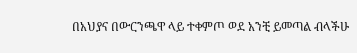በአህያና በውርንጫዋ ላይ ተቀምጦ ወደ አንቺ ይመጣል ብላችሁ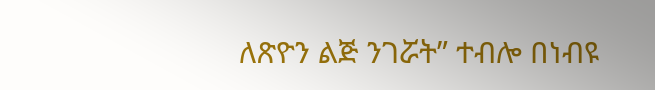ለጽዮን ልጅ ንገሯት” ተብሎ በነብዩ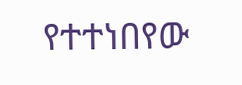የተተነበየው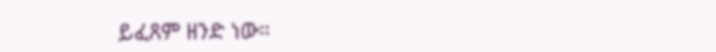ይፈጸም ዘንድ ነው።